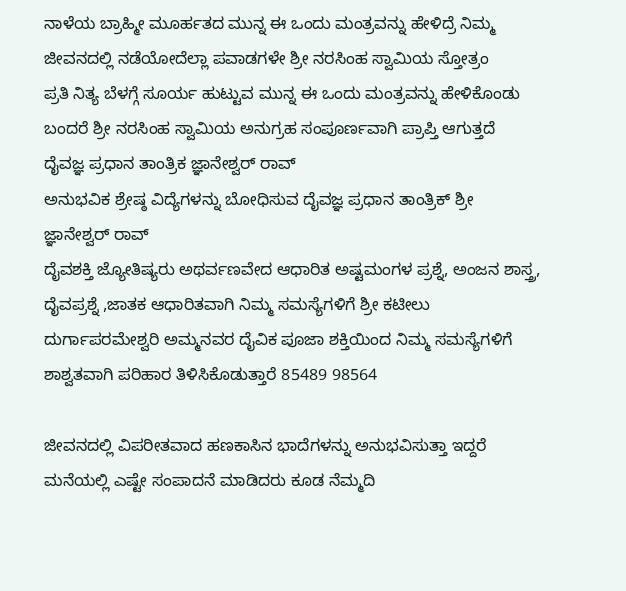ನಾಳೆಯ ಬ್ರಾಹ್ಮೀ ಮೂರ್ಹತದ ಮುನ್ನ ಈ ಒಂದು ಮಂತ್ರವನ್ನು ಹೇಳಿದ್ರೆ ನಿಮ್ಮ ಜೀವನದಲ್ಲಿ ನಡೆಯೋದೆಲ್ಲಾ ಪವಾಡಗಳೇ ಶ್ರೀ ನರಸಿಂಹ ಸ್ವಾಮಿಯ ಸ್ತೋತ್ರಂ
ಪ್ರತಿ ನಿತ್ಯ ಬೆಳಗ್ಗೆ ಸೂರ್ಯ ಹುಟ್ಟುವ ಮುನ್ನ ಈ ಒಂದು ಮಂತ್ರವನ್ನು ಹೇಳಿಕೊಂಡು ಬಂದರೆ ಶ್ರೀ ನರಸಿಂಹ ಸ್ವಾಮಿಯ ಅನುಗ್ರಹ ಸಂಪೂರ್ಣವಾಗಿ ಪ್ರಾಪ್ತಿ ಆಗುತ್ತದೆ
ದೈವಜ್ಞ ಪ್ರಧಾನ ತಾಂತ್ರಿಕ ಜ್ಞಾನೇಶ್ವರ್ ರಾವ್
ಅನುಭವಿಕ ಶ್ರೇಷ್ಠ ವಿದ್ಯೆಗಳನ್ನು ಬೋಧಿಸುವ ದೈವಜ್ಞ ಪ್ರಧಾನ ತಾಂತ್ರಿಕ್ ಶ್ರೀ ಜ್ಞಾನೇಶ್ವರ್ ರಾವ್
ದೈವಶಕ್ತಿ ಜ್ಯೋತಿಷ್ಯರು ಅಥರ್ವಣವೇದ ಆಧಾರಿತ ಅಷ್ಟಮಂಗಳ ಪ್ರಶ್ನೆ, ಅಂಜನ ಶಾಸ್ತ್ರ, ದೈವಪ್ರಶ್ನೆ ,ಜಾತಕ ಆಧಾರಿತವಾಗಿ ನಿಮ್ಮ ಸಮಸ್ಯೆಗಳಿಗೆ ಶ್ರೀ ಕಟೀಲು ದುರ್ಗಾಪರಮೇಶ್ವರಿ ಅಮ್ಮನವರ ದೈವಿಕ ಪೂಜಾ ಶಕ್ತಿಯಿಂದ ನಿಮ್ಮ ಸಮಸ್ಯೆಗಳಿಗೆ ಶಾಶ್ವತವಾಗಿ ಪರಿಹಾರ ತಿಳಿಸಿಕೊಡುತ್ತಾರೆ 85489 98564

ಜೀವನದಲ್ಲಿ ವಿಪರೀತವಾದ ಹಣಕಾಸಿನ ಭಾದೆಗಳನ್ನು ಅನುಭವಿಸುತ್ತಾ ಇದ್ದರೆ ಮನೆಯಲ್ಲಿ ಎಷ್ಟೇ ಸಂಪಾದನೆ ಮಾಡಿದರು ಕೂಡ ನೆಮ್ಮದಿ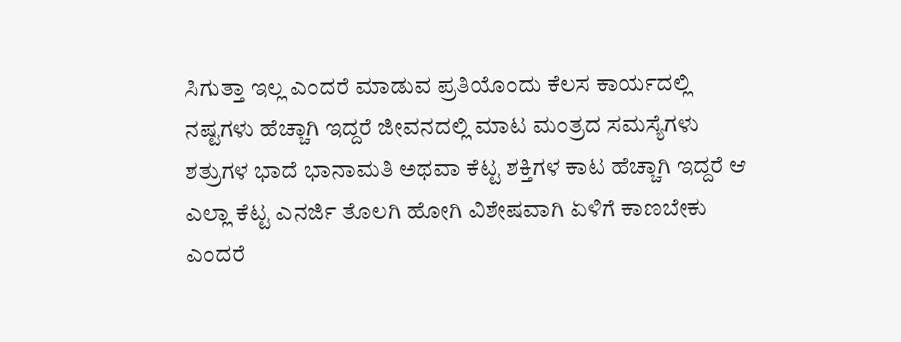ಸಿಗುತ್ತಾ ಇಲ್ಲ ಎಂದರೆ ಮಾಡುವ ಪ್ರತಿಯೊಂದು ಕೆಲಸ ಕಾರ್ಯದಲ್ಲಿ ನಷ್ಟಗಳು ಹೆಚ್ಚಾಗಿ ಇದ್ದರೆ ಜೀವನದಲ್ಲಿ ಮಾಟ ಮಂತ್ರದ ಸಮಸ್ಯೆಗಳು ಶತ್ರುಗಳ ಭಾದೆ ಭಾನಾಮತಿ ಅಥವಾ ಕೆಟ್ಟ ಶಕ್ತಿಗಳ ಕಾಟ ಹೆಚ್ಚಾಗಿ ಇದ್ದರೆ ಆ ಎಲ್ಲಾ ಕೆಟ್ಟ ಎನರ್ಜಿ ತೊಲಗಿ ಹೋಗಿ ವಿಶೇಷವಾಗಿ ಏಳಿಗೆ ಕಾಣಬೇಕು ಎಂದರೆ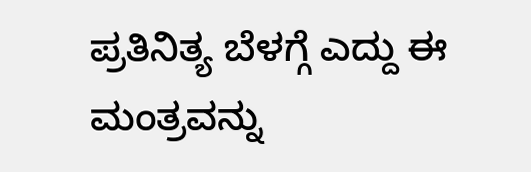ಪ್ರತಿನಿತ್ಯ ಬೆಳಗ್ಗೆ ಎದ್ದು ಈ ಮಂತ್ರವನ್ನು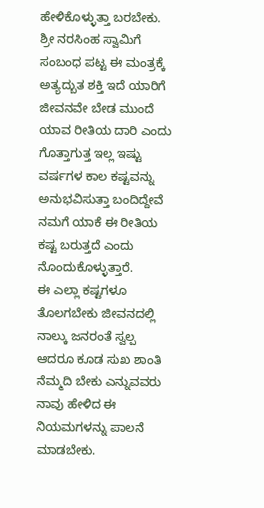ಹೇಳಿಕೊಳ್ಳುತ್ತಾ ಬರಬೇಕು.
ಶ್ರೀ ನರಸಿಂಹ ಸ್ವಾಮಿಗೆ ಸಂಬಂಧ ಪಟ್ಟ ಈ ಮಂತ್ರಕ್ಕೆ ಅತ್ಯದ್ಬುತ ಶಕ್ತಿ ಇದೆ ಯಾರಿಗೆ ಜೀವನವೇ ಬೇಡ ಮುಂದೆ
ಯಾವ ರೀತಿಯ ದಾರಿ ಎಂದು ಗೊತ್ತಾಗುತ್ತ ಇಲ್ಲ ಇಷ್ಟು ವರ್ಷಗಳ ಕಾಲ ಕಷ್ಟವನ್ನು ಅನುಭವಿಸುತ್ತಾ ಬಂದಿದ್ದೇವೆ ನಮಗೆ ಯಾಕೆ ಈ ರೀತಿಯ ಕಷ್ಟ ಬರುತ್ತದೆ ಎಂದು ನೊಂದುಕೊಳ್ಳುತ್ತಾರೆ.
ಈ ಎಲ್ಲಾ ಕಷ್ಟಗಳೂ ತೊಲಗಬೇಕು ಜೀವನದಲ್ಲಿ ನಾಲ್ಕು ಜನರಂತೆ ಸ್ವಲ್ಪ ಆದರೂ ಕೂಡ ಸುಖ ಶಾಂತಿ ನೆಮ್ಮದಿ ಬೇಕು ಎನ್ನುವವರು ನಾವು ಹೇಳಿದ ಈ ನಿಯಮಗಳನ್ನು ಪಾಲನೆ ಮಾಡಬೇಕು.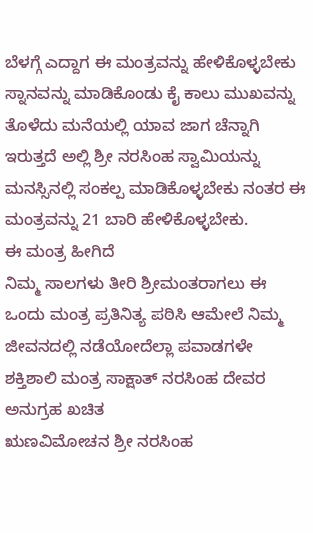ಬೆಳಗ್ಗೆ ಎದ್ದಾಗ ಈ ಮಂತ್ರವನ್ನು ಹೇಳಿಕೊಳ್ಳಬೇಕು ಸ್ನಾನವನ್ನು ಮಾಡಿಕೊಂಡು ಕೈ ಕಾಲು ಮುಖವನ್ನು ತೊಳೆದು ಮನೆಯಲ್ಲಿ ಯಾವ ಜಾಗ ಚೆನ್ನಾಗಿ ಇರುತ್ತದೆ ಅಲ್ಲಿ ಶ್ರೀ ನರಸಿಂಹ ಸ್ವಾಮಿಯನ್ನು ಮನಸ್ಸಿನಲ್ಲಿ ಸಂಕಲ್ಪ ಮಾಡಿಕೊಳ್ಳಬೇಕು ನಂತರ ಈ ಮಂತ್ರವನ್ನು 21 ಬಾರಿ ಹೇಳಿಕೊಳ್ಳಬೇಕು.
ಈ ಮಂತ್ರ ಹೀಗಿದೆ
ನಿಮ್ಮ ಸಾಲಗಳು ತೀರಿ ಶ್ರೀಮಂತರಾಗಲು ಈ ಒಂದು ಮಂತ್ರ ಪ್ರತಿನಿತ್ಯ ಪಠಿಸಿ ಆಮೇಲೆ ನಿಮ್ಮ ಜೀವನದಲ್ಲಿ ನಡೆಯೋದೆಲ್ಲಾ ಪವಾಡಗಳೇ ಶಕ್ತಿಶಾಲಿ ಮಂತ್ರ ಸಾಕ್ಷಾತ್ ನರಸಿಂಹ ದೇವರ ಅನುಗ್ರಹ ಖಚಿತ
ಋಣವಿಮೋಚನ ಶ್ರೀ ನರಸಿಂಹ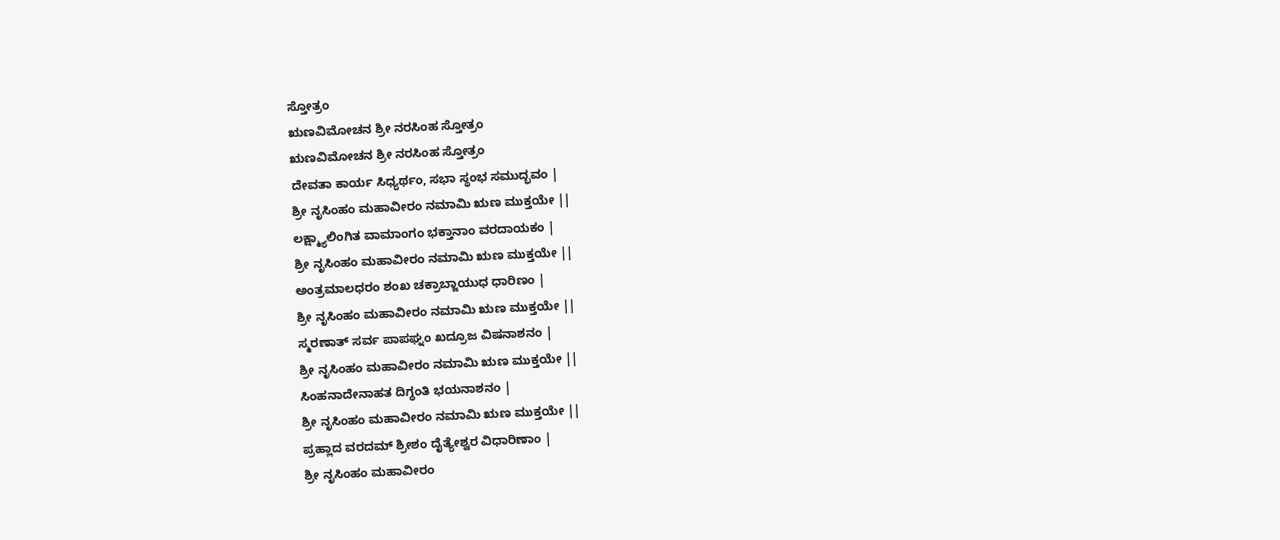ಸ್ತೋತ್ರಂ
ಋಣವಿಮೋಚನ ಶ್ರೀ ನರಸಿಂಹ ಸ್ತೋತ್ರಂ
ಋಣವಿಮೋಚನ ಶ್ರೀ ನರಸಿಂಹ ಸ್ತೋತ್ರಂ
ದೇವತಾ ಕಾರ್ಯ ಸಿಧ್ಯರ್ಥಂ, ಸಭಾ ಸ್ಥಂಭ ಸಮುದ್ಭವಂ |
ಶ್ರೀ ನೃಸಿಂಹಂ ಮಹಾವೀರಂ ನಮಾಮಿ ಋಣ ಮುಕ್ತಯೇ ||
ಲಕ್ಷ್ಮ್ಯಾಲಿಂಗಿತ ವಾಮಾಂಗಂ ಭಕ್ತಾನಾಂ ವರದಾಯಕಂ |
ಶ್ರೀ ನೃಸಿಂಹಂ ಮಹಾವೀರಂ ನಮಾಮಿ ಋಣ ಮುಕ್ತಯೇ ||
ಅಂತ್ರಮಾಲಧರಂ ಶಂಖ ಚಕ್ರಾಬ್ಜಾಯುಧ ಧಾರಿಣಂ |
ಶ್ರೀ ನೃಸಿಂಹಂ ಮಹಾವೀರಂ ನಮಾಮಿ ಋಣ ಮುಕ್ತಯೇ ||
ಸ್ಮರಣಾತ್ ಸರ್ವ ಪಾಪಘ್ನಂ ಖದ್ರೂಜ ವಿಷನಾಶನಂ |
ಶ್ರೀ ನೃಸಿಂಹಂ ಮಹಾವೀರಂ ನಮಾಮಿ ಋಣ ಮುಕ್ತಯೇ ||
ಸಿಂಹನಾದೇನಾಹತ ದಿಗ್ಧಂತಿ ಭಯನಾಶನಂ |
ಶ್ರೀ ನೃಸಿಂಹಂ ಮಹಾವೀರಂ ನಮಾಮಿ ಋಣ ಮುಕ್ತಯೇ ||
ಪ್ರಹ್ಲಾದ ವರದಮ್ ಶ್ರೀಶಂ ದೈತ್ಯೇಶ್ವರ ವಿಧಾರಿಣಾಂ |
ಶ್ರೀ ನೃಸಿಂಹಂ ಮಹಾವೀರಂ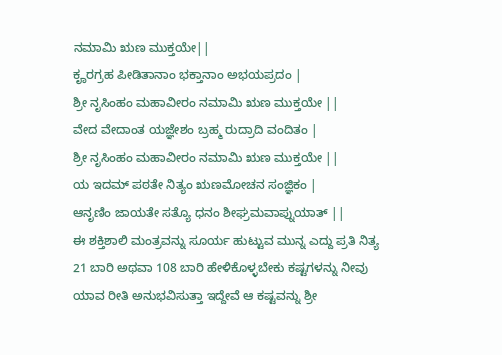ನಮಾಮಿ ಋಣ ಮುಕ್ತಯೇ||
ಕೄರಗ್ರಹ ಪೀಡಿತಾನಾಂ ಭಕ್ತಾನಾಂ ಅಭಯಪ್ರದಂ |
ಶ್ರೀ ನೃಸಿಂಹಂ ಮಹಾವೀರಂ ನಮಾಮಿ ಋಣ ಮುಕ್ತಯೇ ||
ವೇದ ವೇದಾಂತ ಯಜ್ಞೇಶಂ ಬ್ರಹ್ಮ ರುದ್ರಾದಿ ವಂದಿತಂ |
ಶ್ರೀ ನೃಸಿಂಹಂ ಮಹಾವೀರಂ ನಮಾಮಿ ಋಣ ಮುಕ್ತಯೇ ||
ಯ ಇದಮ್ ಪಠತೇ ನಿತ್ಯಂ ಋಣಮೋಚನ ಸಂಜ್ಞಿಕಂ |
ಆನೃಣಿಂ ಜಾಯತೇ ಸತ್ಯೊ ಧನಂ ಶೀಘ್ರಮವಾಪ್ನುಯಾತ್ ||
ಈ ಶಕ್ತಿಶಾಲಿ ಮಂತ್ರವನ್ನು ಸೂರ್ಯ ಹುಟ್ಟುವ ಮುನ್ನ ಎದ್ದು ಪ್ರತಿ ನಿತ್ಯ 21 ಬಾರಿ ಅಥವಾ 108 ಬಾರಿ ಹೇಳಿಕೊಳ್ಳಬೇಕು ಕಷ್ಟಗಳನ್ನು ನೀವು ಯಾವ ರೀತಿ ಅನುಭವಿಸುತ್ತಾ ಇದ್ದೇವೆ ಆ ಕಷ್ಟವನ್ನು ಶ್ರೀ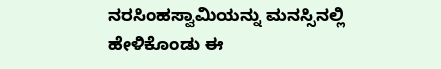ನರಸಿಂಹಸ್ವಾಮಿಯನ್ನು ಮನಸ್ಸಿನಲ್ಲಿ ಹೇಳಿಕೊಂಡು ಈ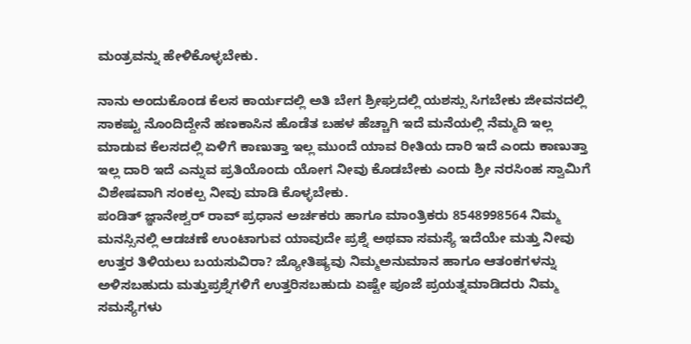ಮಂತ್ರವನ್ನು ಹೇಳಿಕೊಳ್ಳಬೇಕು.

ನಾನು ಅಂದುಕೊಂಡ ಕೆಲಸ ಕಾರ್ಯದಲ್ಲಿ ಅತಿ ಬೇಗ ಶ್ರೀಘ್ರದಲ್ಲಿ ಯಶಸ್ಸು ಸಿಗಬೇಕು ಜೀವನದಲ್ಲಿ ಸಾಕಷ್ಟು ನೊಂದಿದ್ದೇನೆ ಹಣಕಾಸಿನ ಹೊಡೆತ ಬಹಳ ಹೆಚ್ಚಾಗಿ ಇದೆ ಮನೆಯಲ್ಲಿ ನೆಮ್ಮದಿ ಇಲ್ಲ ಮಾಡುವ ಕೆಲಸದಲ್ಲಿ ಏಳಿಗೆ ಕಾಣುತ್ತಾ ಇಲ್ಲ ಮುಂದೆ ಯಾವ ರೀತಿಯ ದಾರಿ ಇದೆ ಎಂದು ಕಾಣುತ್ತಾ ಇಲ್ಲ ದಾರಿ ಇದೆ ಎನ್ನುವ ಪ್ರತಿಯೊಂದು ಯೋಗ ನೀವು ಕೊಡಬೇಕು ಎಂದು ಶ್ರೀ ನರಸಿಂಹ ಸ್ವಾಮಿಗೆ ವಿಶೇಷವಾಗಿ ಸಂಕಲ್ಪ ನೀವು ಮಾಡಿ ಕೊಳ್ಳಬೇಕು.
ಪಂಡಿತ್ ಜ್ಞಾನೇಶ್ವರ್ ರಾವ್ ಪ್ರಧಾನ ಅರ್ಚಕರು ಹಾಗೂ ಮಾಂತ್ರಿಕರು 8548998564 ನಿಮ್ಮ ಮನಸ್ಸಿನಲ್ಲಿ ಆಡಚಣೆ ಉಂಟಾಗುವ ಯಾವುದೇ ಪ್ರಶ್ನೆ ಅಥವಾ ಸಮಸ್ಯೆ ಇದೆಯೇ ಮತ್ತು ನೀವು ಉತ್ತರ ತಿಳಿಯಲು ಬಯಸುವಿರಾ? ಜ್ಯೋತಿಷ್ಯವು ನಿಮ್ಮಅನುಮಾನ ಹಾಗೂ ಆತಂಕಗಳನ್ನು ಅಳಿಸಬಹುದು ಮತ್ತುಪ್ರಶ್ನೆಗಳಿಗೆ ಉತ್ತರಿಸಬಹುದು ಏಷ್ಟೇ ಪೂಜೆ ಪ್ರಯತ್ನಮಾಡಿದರು ನಿಮ್ಮ ಸಮಸ್ಯೆಗಳು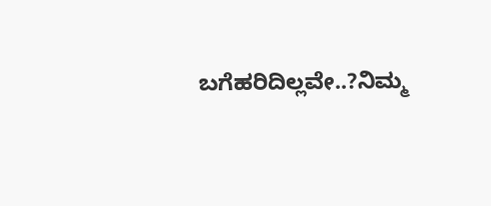ಬಗೆಹರಿದಿಲ್ಲವೇ..?ನಿಮ್ಮ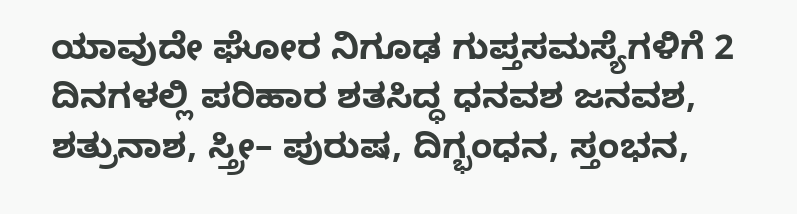ಯಾವುದೇ ಘೋರ ನಿಗೂಢ ಗುಪ್ತಸಮಸ್ಯೆಗಳಿಗೆ 2 ದಿನಗಳಲ್ಲಿ ಪರಿಹಾರ ಶತಸಿದ್ಧ ಧನವಶ ಜನವಶ, ಶತ್ರುನಾಶ, ಸ್ತ್ರೀ– ಪುರುಷ, ದಿಗ್ಭಂಧನ, ಸ್ತಂಭನ,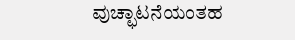ವುಚ್ಛಾಟನೆಯಂತಹ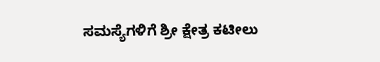ಸಮಸ್ಯೆಗಳಿಗೆ ಶ್ರೀ ಕ್ಷೇತ್ರ ಕಟೀಲು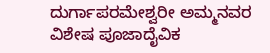ದುರ್ಗಾಪರಮೇಶ್ವರೀ ಅಮ್ಮನವರ ವಿಶೇಷ ಪೂಜಾದೈವಿಕ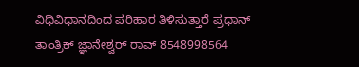ವಿಧಿವಿಧಾನದಿಂದ ಪರಿಹಾರ ತಿಳಿಸುತ್ತಾರೆ ಪ್ರಧಾನ್ ತಾಂತ್ರಿಕ್ ಜ್ಞಾನೇಶ್ವರ್ ರಾವ್ 8548998564